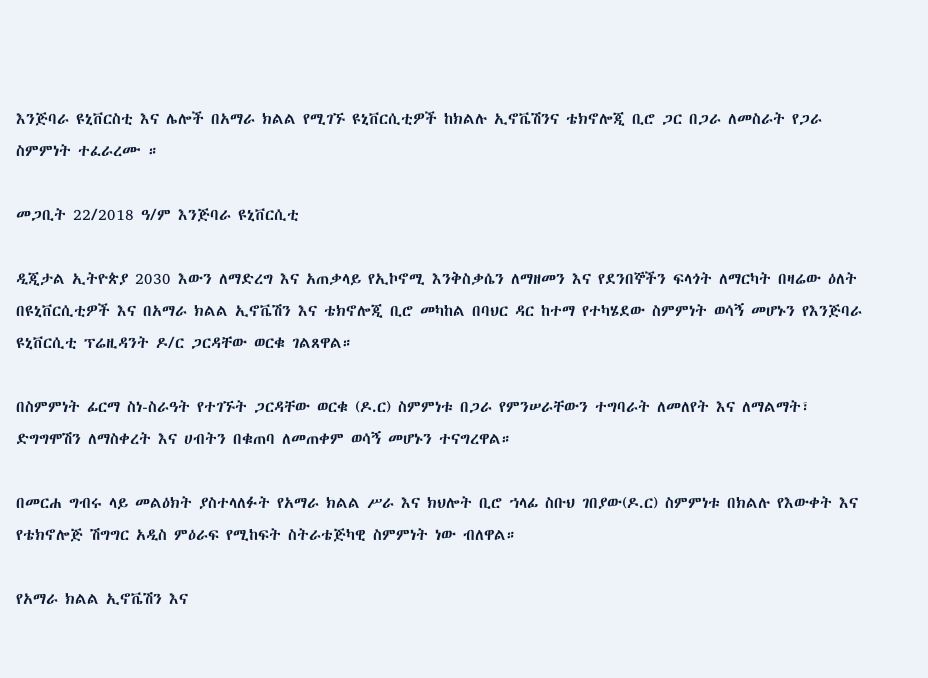እንጅባራ ዩኒቨርስቲ እና ሌሎች በአማራ ክልል የሚገኙ ዩኒቨርሲቲዎች ከክልሉ ኢኖቬሽንና ቴክኖሎጂ ቢሮ ጋር በጋራ ለመስራት የጋራ ስምምነት ተፈራረሙ ።

መጋቢት 22/2018 ዓ/ም እንጅባራ ዩኒቨርሲቲ

ዲጂታል ኢትዮጵያ 2030 እውን ለማድረግ እና አጠቃላይ የኢኮኖሚ እንቅስቃሴን ለማዘመን እና የደንበኞችን ፍላጎት ለማርካት በዛሬው ዕለት በዩኒቨርሲቲዎች እና በአማራ ክልል ኢኖቬሽን እና ቴክኖሎጂ ቢሮ መካከል በባህር ዳር ከተማ የተካሄደው ስምምነት ወሳኝ መሆኑን የእንጅባራ ዩኒቨርሲቲ ፕሬዚዳንት ዶ/ር ጋርዳቸው ወርቁ ገልጸዋል።

በስምምነት ፊርማ ስነ-ስራዓት የተገኙት ጋርዳቸው ወርቁ (ዶ.ር) ስምምነቱ በጋራ የምንሠራቸውን ተግባራት ለመለየት እና ለማልማት፣ ድግግሞሽን ለማስቀረት እና ሀብትን በቁጠባ ለመጠቀም ወሳኝ መሆኑን ተናግረዋል።

በመርሐ ግብሩ ላይ መልዕክት ያስተላለፉት የአማራ ክልል ሥራ እና ክህሎት ቢሮ ኀላፊ ስቡህ ገበያው(ዶ.ር) ስምምነቱ በክልሉ የእውቀት እና የቴክኖሎጅ ሽግግር አዲስ ምዕራፍ የሚከፍት ስትራቴጅካዊ ስምምነት ነው ብለዋል።

የአማራ ክልል ኢኖቬሽን እና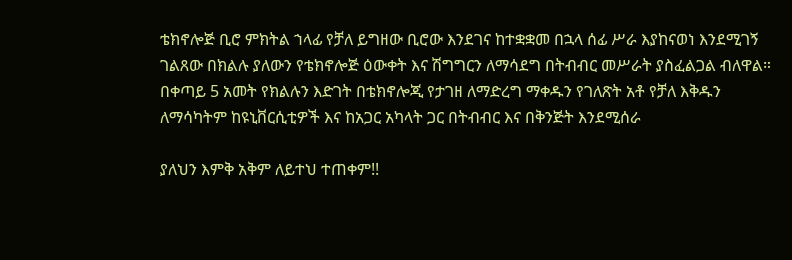ቴክኖሎጅ ቢሮ ምክትል ኀላፊ የቻለ ይግዘው ቢሮው እንደገና ከተቋቋመ በኋላ ሰፊ ሥራ እያከናወነ እንደሚገኝ ገልጸው በክልሉ ያለውን የቴክኖሎጅ ዕውቀት እና ሽግግርን ለማሳደግ በትብብር መሥራት ያስፈልጋል ብለዋል። በቀጣይ 5 አመት የክልሉን እድገት በቴክኖሎጂ የታገዘ ለማድረግ ማቀዱን የገለጽት አቶ የቻለ እቅዱን ለማሳካትም ከዩኒቨርሲቲዎች እና ከአጋር አካላት ጋር በትብብር እና በቅንጅት እንደሚሰራ

ያለህን እምቅ አቅም ለይተህ ተጠቀም!!